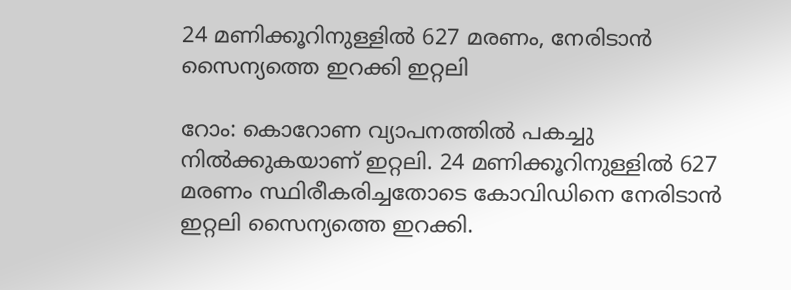24 മണിക്കൂറിനുള്ളില്‍ 627 മരണം, നേരിടാന്‍ സൈന്യത്തെ ഇറക്കി ഇറ്റലി

റോം: കൊറോണ വ്യാപനത്തിൽ പകച്ചു നിൽക്കുകയാണ് ഇറ്റലി. 24 മണിക്കൂറിനുള്ളില്‍ 627 മരണം സ്ഥിരീകരിച്ചതോടെ കോവിഡിനെ നേരിടാന്‍ ഇറ്റലി സൈന്യത്തെ ഇറക്കി.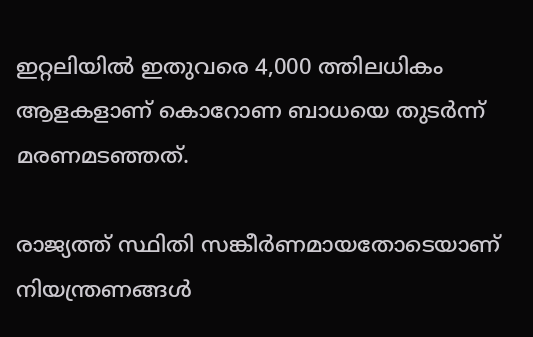ഇറ്റലിയില്‍ ഇതുവരെ 4,000 ത്തിലധികം ആളകളാണ് കൊറോണ ബാധയെ തുടര്‍ന്ന് മരണമടഞ്ഞത്.

രാജ്യത്ത് സ്ഥിതി സങ്കീര്‍ണമായതോടെയാണ് നിയന്ത്രണങ്ങള്‍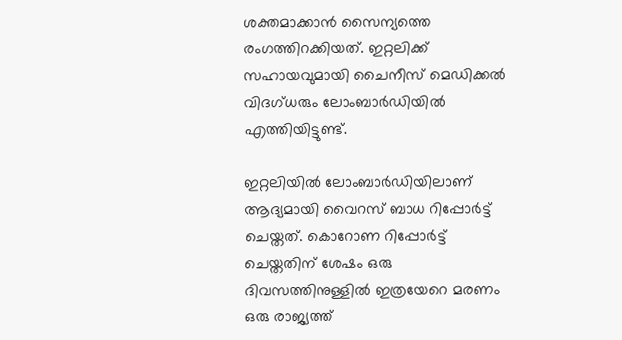ശക്തമാക്കാന്‍ സൈന്യത്തെ രംഗത്തിറക്കിയത്. ഇറ്റലിക്ക് സഹായവുമായി ചൈനീസ് മെഡിക്കല്‍ വിദഗ്ധരും ലോംബാര്‍ഡിയില്‍ എത്തിയിട്ടുണ്ട്.

ഇറ്റലിയില്‍ ലോംബാര്‍ഡിയിലാണ് ആദ്യമായി വൈറസ് ബാധ റിപ്പോര്‍ട്ട് ചെയ്തത്. കൊറോണ റിപ്പോര്‍ട്ട് ചെയ്തതിന് ശേഷം ഒരു ദിവസത്തിനുള്ളില്‍ ഇത്രയേറെ മരണം ഒരു രാജ്യത്ത്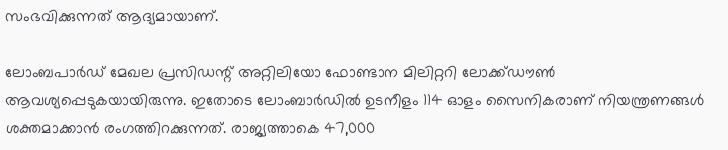സംഭവിക്കുന്നത് ആദ്യമായാണ്.

ലോംബപാര്‍ഡ് മേഖല പ്രസിഡന്റ് അറ്റിലിയോ ഫോണ്ടാന മിലിറ്ററി ലോക്ക്ഡൗണ്‍ ആവശ്യപ്പെടുകയായിരുന്നു. ഇതോടെ ലോംബാര്‍ഡില്‍ ഉടനീളം 114 ഓളം സൈനികരാണ് നിയന്ത്രണങ്ങള്‍ ശക്തമാക്കാന്‍ രംഗത്തിറക്കുന്നത്. രാജ്യത്താകെ 47,000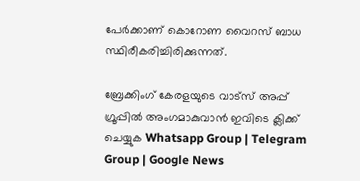പേര്‍ക്കാണ് കൊറോണ വൈറസ് ബാധ സ്ഥിരീകരിച്ചിരിക്കുന്നത്.

ബ്രേക്കിംഗ് കേരളയുടെ വാട്സ് അപ്പ് ഗ്രൂപ്പിൽ അംഗമാകുവാൻ ഇവിടെ ക്ലിക്ക് ചെയ്യുക Whatsapp Group | Telegram Group | Google News